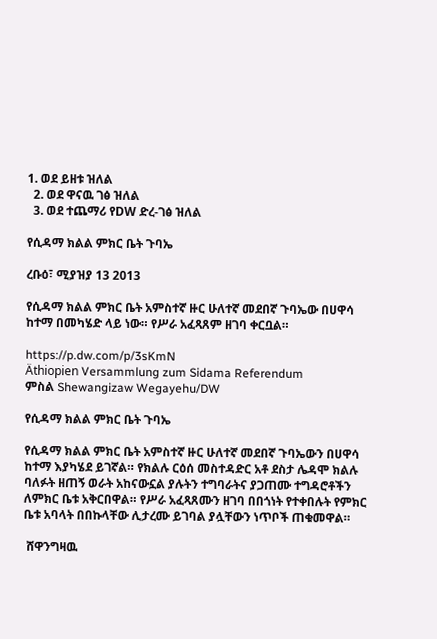1. ወደ ይዘቱ ዝለል
  2. ወደ ዋናዉ ገፅ ዝለል
  3. ወደ ተጨማሪ የDW ድረ-ገፅ ዝለል

የሲዳማ ክልል ምክር ቤት ጉባኤ

ረቡዕ፣ ሚያዝያ 13 2013

የሲዳማ ክልል ምክር ቤት አምስተኛ ዙር ሁለተኛ መደበኛ ጉባኤው በሀዋሳ ከተማ በመካሄድ ላይ ነው። የሥራ አፈጻጸም ዘገባ ቀርቧል።

https://p.dw.com/p/3sKmN
Äthiopien Versammlung zum Sidama Referendum
ምስል Shewangizaw Wegayehu/DW

የሲዳማ ክልል ምክር ቤት ጉባኤ

የሲዳማ ክልል ምክር ቤት አምስተኛ ዙር ሁለተኛ መደበኛ ጉባኤውን በሀዋሳ ከተማ እያካሄደ ይገኛል። የክልሉ ርዕሰ መስተዳድር አቶ ደስታ ሌዳሞ ክልሉ ባለፉት ዘጠኝ ወራት አከናውኗል ያሉትን ተግባራትና ያጋጠሙ ተግዳሮቶችን ለምክር ቤቱ አቅርበዋል። የሥራ አፈጻጸሙን ዘገባ በበጎነት የተቀበሉት የምክር ቤቱ አባላት በበኩላቸው ሊታረሙ ይገባል ያሏቸውን ነጥቦች ጠቁመዋል።

 ሸዋንግዛዉ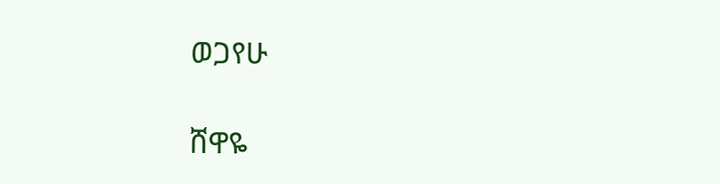ወጋየሁ

ሸዋዬ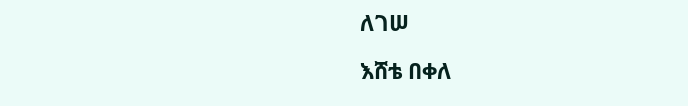ለገሠ

እሸቴ በቀለ